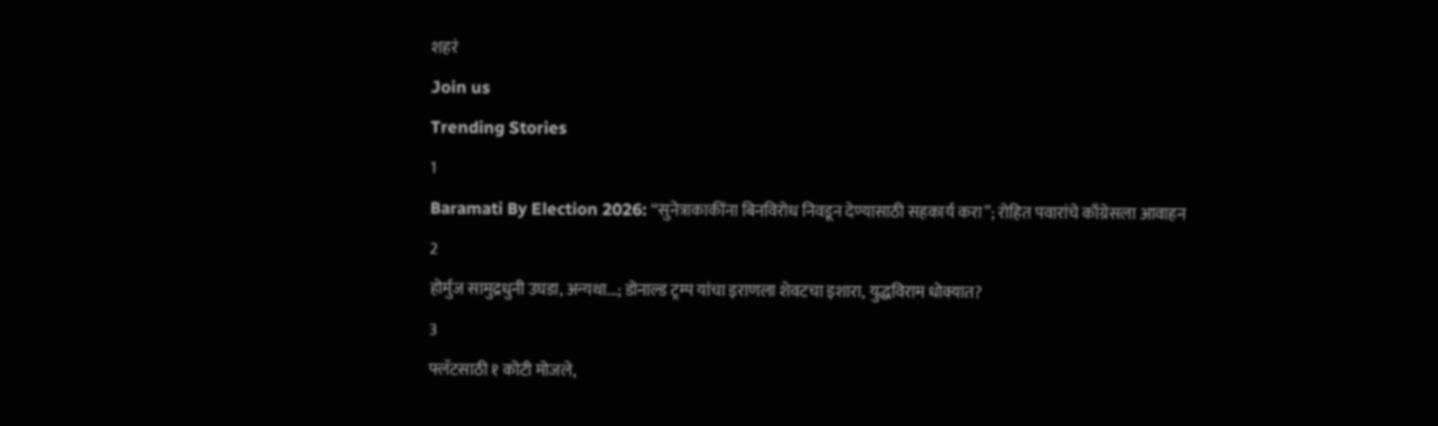शहरं
Join us
Trending Stories
1
Baramati By Election 2026: “सुनेत्राकाकींना बिनविरोध निवडून देण्यासाठी सहकार्य करा”; रोहित पवारांचे काँग्रेसला आवाहन
2
होर्मुज सामुद्रधुनी उघडा, अन्यथा...; डोनाल्ड ट्रम्प यांचा इराणला शेवटचा इशारा, युद्धविराम धोक्यात?
3
फ्लॅटसाठी १ कोटी मोजले,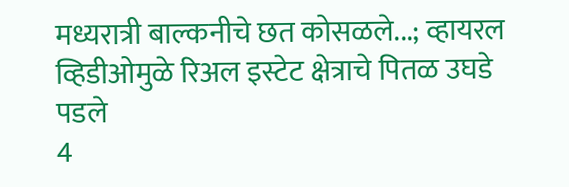मध्यरात्री बाल्कनीचे छत कोसळले...; व्हायरल व्हिडीओमुळे रिअल इस्टेट क्षेत्राचे पितळ उघडे पडले
4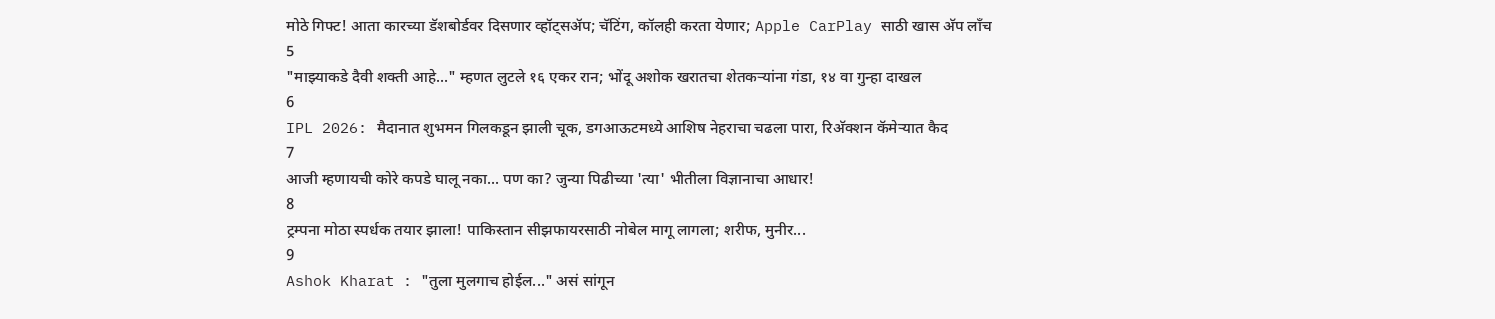मोठे गिफ्ट! आता कारच्या डॅशबोर्डवर दिसणार व्हॉट्सॲप; चॅटिंग, कॉलही करता येणार; Apple CarPlay साठी खास अ‍ॅप लाँच
5
"माझ्याकडे दैवी शक्ती आहे..." म्हणत लुटले १६ एकर रान; भोंदू अशोक खरातचा शेतकऱ्यांना गंडा, १४ वा गुन्हा दाखल
6
IPL 2026: मैदानात शुभमन गिलकडून झाली चूक, डगआऊटमध्ये आशिष नेहराचा चढला पारा, रिअ‍ॅक्शन कॅमेऱ्यात कैद
7
आजी म्हणायची कोरे कपडे घालू नका... पण का? जुन्या पिढीच्या 'त्या' भीतीला विज्ञानाचा आधार!
8
ट्रम्पना मोठा स्पर्धक तयार झाला! पाकिस्तान सीझफायरसाठी नोबेल मागू लागला; शरीफ, मुनीर...
9
Ashok Kharat : "तुला मुलगाच होईल..." असं सांगून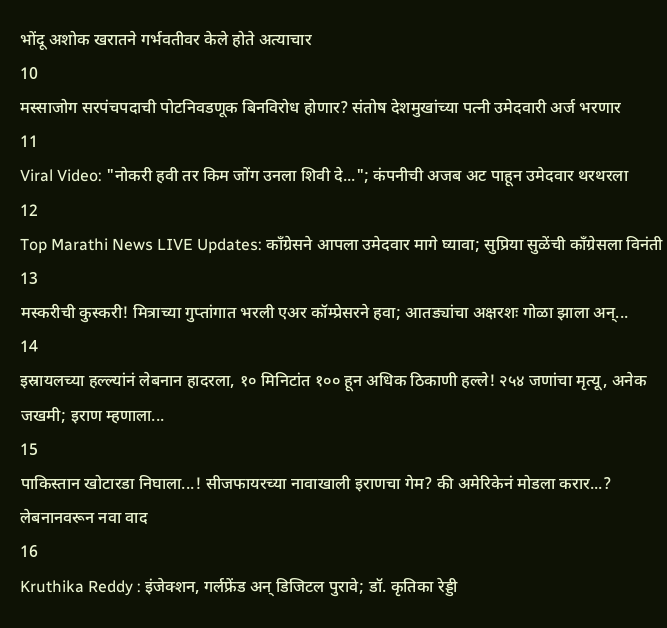भोंदू अशोक खरातने गर्भवतीवर केले होते अत्याचार
10
मस्साजोग सरपंचपदाची पोटनिवडणूक बिनविरोध होणार? संतोष देशमुखांच्या पत्नी उमेदवारी अर्ज भरणार
11
Viral Video: "नोकरी हवी तर किम जोंग उनला शिवी दे..."; कंपनीची अजब अट पाहून उमेदवार थरथरला
12
Top Marathi News LIVE Updates: काँग्रेसने आपला उमेदवार मागे घ्यावा; सुप्रिया सुळेंची काँग्रेसला विनंती
13
मस्करीची कुस्करी! मित्राच्या गुप्तांगात भरली एअर कॉम्प्रेसरने हवा; आतड्यांचा अक्षरशः गोळा झाला अन्...
14
इस्रायलच्या हल्ल्यांनं लेबनान हादरला, १० मिनिटांत १०० हून अधिक ठिकाणी हल्ले! २५४ जणांचा मृत्यू, अनेक जखमी; इराण म्हणाला...
15
पाकिस्तान खोटारडा निघाला...! सीजफायरच्या नावाखाली इराणचा गेम? की अमेरिकेनं मोडला करार...? लेबनानवरून नवा वाद
16
Kruthika Reddy : इंजेक्शन, गर्लफ्रेंड अन् डिजिटल पुरावे; डॉ. कृतिका रेड्डी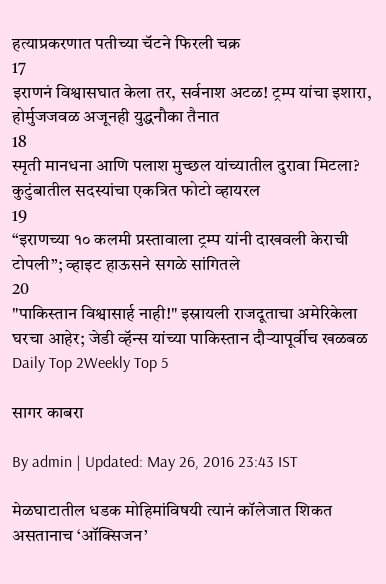हत्याप्रकरणात पतीच्या चॅटने फिरली चक्र
17
इराणनं विश्वासघात केला तर, सर्वनाश अटळ! ट्रम्प यांचा इशारा, होर्मुजजवळ अजूनही युद्धनौका तैनात
18
स्मृती मानधना आणि पलाश मुच्छल यांच्यातील दुरावा मिटला? कुटुंबातील सदस्यांचा एकत्रित फोटो व्हायरल
19
“इराणच्या १० कलमी प्रस्तावाला ट्रम्प यांनी दाखवली केराची टोपली”; व्हाइट हाऊसने सगळे सांगितले
20
"पाकिस्तान विश्वासार्ह नाही!" इस्रायली राजदूताचा अमेरिकेला घरचा आहेर; जेडी व्हॅन्स यांच्या पाकिस्तान दौऱ्यापूर्वीच खळबळ
Daily Top 2Weekly Top 5

सागर काबरा

By admin | Updated: May 26, 2016 23:43 IST

मेळघाटातील धडक मोहिमांविषयी त्यानं कॉलेजात शिकत असतानाच ‘ऑक्सिजन’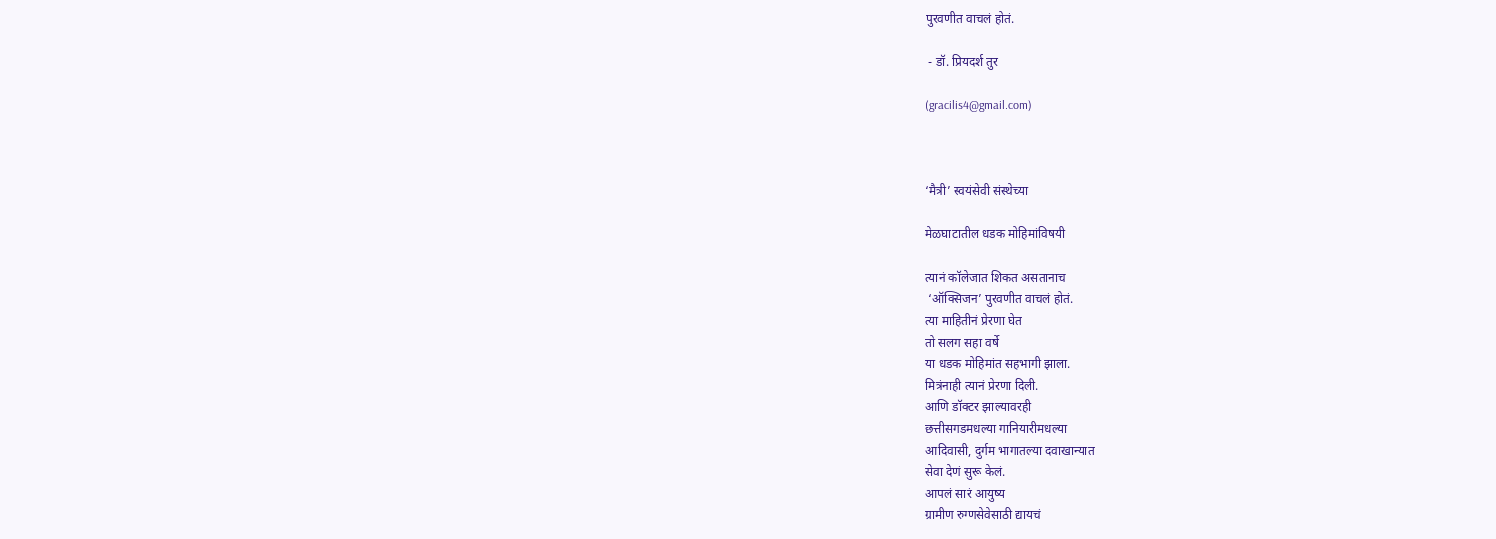पुरवणीत वाचलं होतं.

 - डॉ. प्रियदर्श तुर

(gracilis4@gmail.com)



‘मैत्री’ स्वयंसेवी संस्थेच्या

मेळघाटातील धडक मोहिमांविषयी

त्यानं कॉलेजात शिकत असतानाच
 ‘ऑक्सिजन’ पुरवणीत वाचलं होतं.
त्या माहितीनं प्रेरणा घेत
तो सलग सहा वर्षे
या धडक मोहिमांत सहभागी झाला.
मित्रंनाही त्यानं प्रेरणा दिली.
आणि डॉक्टर झाल्यावरही
छत्तीसगडमधल्या गानियारीमधल्या
आदिवासी, दुर्गम भागातल्या दवाखान्यात
सेवा देणं सुरू केलं.
आपलं सारं आयुष्य
ग्रामीण रुग्णसेवेसाठी द्यायचं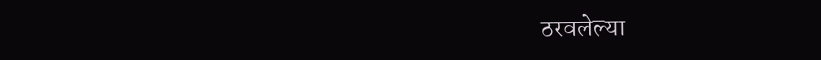ठरवलेल्या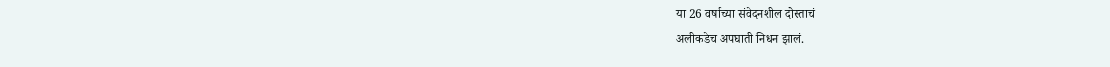या 26 वर्षाच्या संवेदनशील दोस्ताचं
अलीकडेच अपघाती निधन झालं.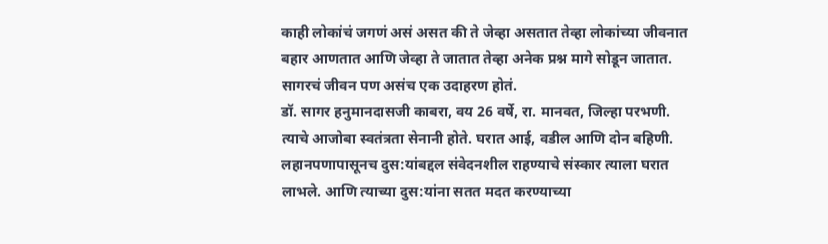काही लोकांचं जगणं असं असत की ते जेव्हा असतात तेव्हा लोकांच्या जीवनात बहार आणतात आणि जेव्हा ते जातात तेव्हा अनेक प्रश्न मागे सोडून जातात.
सागरचं जीवन पण असंच एक उदाहरण होतं.
डॉ. सागर हनुमानदासजी काबरा, वय 26 वर्षे, रा. मानवत, जिल्हा परभणी.
त्याचे आजोबा स्वतंत्रता सेनानी होते. घरात आई, वडील आणि दोन बहिणी. लहानपणापासूनच दुस:यांबद्दल संवेदनशील राहण्याचे संस्कार त्याला घरात लाभले. आणि त्याच्या दुस:यांना सतत मदत करण्याच्या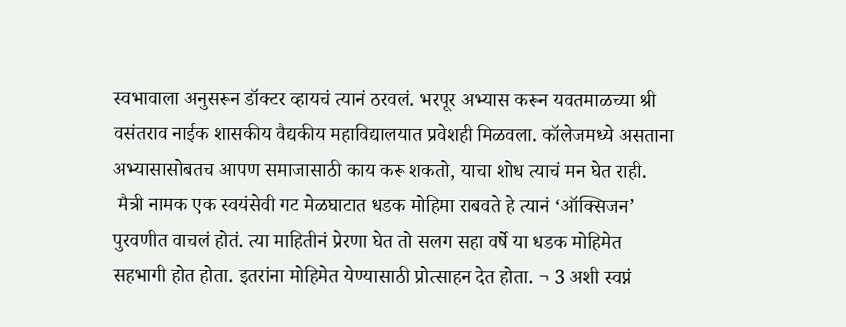स्वभावाला अनुसरून डॉक्टर व्हायचं त्यानं ठरवलं. भरपूर अभ्यास करून यवतमाळच्या श्री वसंतराव नाईक शासकीय वैद्यकीय महाविद्यालयात प्रवेशही मिळवला. कॉलेजमध्ये असताना अभ्यासासोबतच आपण समाजासाठी काय करू शकतो, याचा शोध त्याचं मन घेत राही.
 मैत्री नामक एक स्वयंसेवी गट मेळघाटात धडक मोहिमा राबवते हे त्यानं ‘ऑक्सिजन’ पुरवणीत वाचलं होतं. त्या माहितीनं प्रेरणा घेत तो सलग सहा वर्षे या धडक मोहिमेत सहभागी होत होता. इतरांना मोहिमेत येण्यासाठी प्रोत्साहन देत होता. ¬ 3 अशी स्वप्नं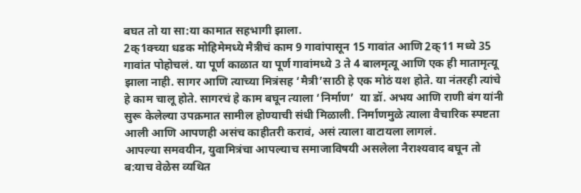बघत तो या सा:या कामात सहभागी झाला.
2क्1क्च्या धडक मोहिमेमध्ये मैत्रीचं काम 9 गावांपासून 15 गावांत आणि 2क्11 मध्ये 35 गावांत पोहोचलं. या पूर्ण काळात या पूर्ण गावांमध्ये 3 ते 4 बालमृत्यू आणि एक ही मातामृत्यू झाला नाही. सागर आणि त्याच्या मित्रंसह ‘मैत्री’साठी हे एक मोठं यश होते. या नंतरही त्यांचे हे काम चालू होते. सागरचं हे काम बघून त्याला ‘निर्माण’  या डॉ. अभय आणि राणी बंग यांनी सुरू केलेल्या उपक्रमात सामील होण्याची संधी मिळाली. निर्माणमुळे त्याला वैचारिक स्पष्टता आली आणि आपणही असंच काहीतरी करावं, असं त्याला वाटायला लागलं.
आपल्या समवयीन, युवामित्रंचा आपल्याच समाजाविषयी असलेला नैराश्यवाद बघून तो ब:याच वेळेस व्यथित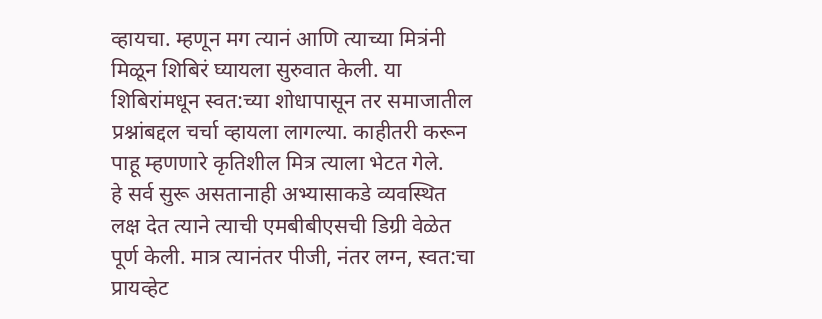व्हायचा. म्हणून मग त्यानं आणि त्याच्या मित्रंनी मिळून शिबिरं घ्यायला सुरुवात केली. या शिबिरांमधून स्वत:च्या शोधापासून तर समाजातील प्रश्नांबद्दल चर्चा व्हायला लागल्या. काहीतरी करून पाहू म्हणणारे कृतिशील मित्र त्याला भेटत गेले.
हे सर्व सुरू असतानाही अभ्यासाकडे व्यवस्थित लक्ष देत त्याने त्याची एमबीबीएसची डिग्री वेळेत पूर्ण केली. मात्र त्यानंतर पीजी, नंतर लग्न, स्वत:चा प्रायव्हेट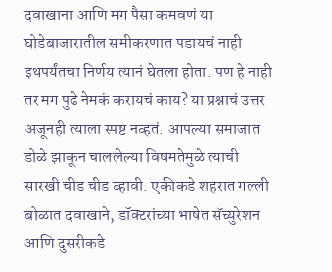दवाखाना आणि मग पैसा कमवणं या घोडेबाजारातील समीकरणात पडायचं नाही इथपर्यंतचा निर्णय त्यानं घेतला होता. पण हे नाही तर मग पुढे नेमकं करायचं काय? या प्रश्नाचं उत्तर अजूनही त्याला स्पष्ट नव्हतं. आपल्या समाजात डोळे झाकून चाललेल्या विषमतेमुळे त्याची सारखी चीड चीड व्हावी. एकीकडे शहरात गल्ली बोळात दवाखाने, डॉक्टरांच्या भाषेत सॅच्युरेशन आणि दुसरीकडे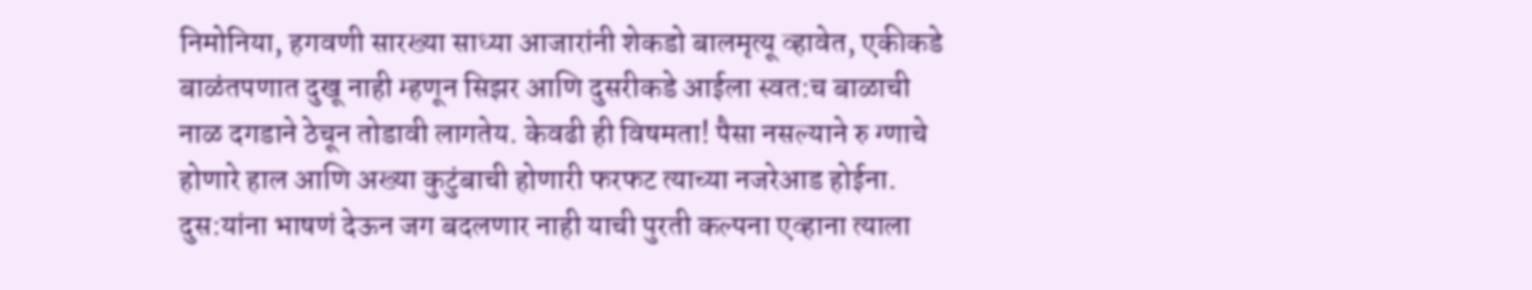निमोनिया, हगवणी सारख्या साध्या आजारांनी शेकडो बालमृत्यू व्हावेत, एकीकडे बाळंतपणात दुखू नाही म्हणून सिझर आणि दुसरीकडे आईला स्वत:च बाळाची नाळ दगडाने ठेचून तोडावी लागतेय. केवढी ही विषमता! पैसा नसल्याने रु ग्णाचे होणारे हाल आणि अख्या कुटुंबाची होणारी फरफट त्याच्या नजरेआड होईना. दुस:यांना भाषणं देऊन जग बदलणार नाही याची पुरती कल्पना एव्हाना त्याला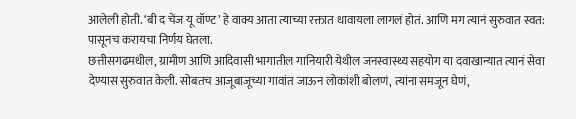आलेली होती. ‘बी द चेंज यू वॉण्ट’ हे वाक्य आता त्याच्या रक्तात धावायला लागलं होतं. आणि मग त्यानं सुरुवात स्वत: पासूनच करायचा निर्णय घेतला.
छत्तीसगढमधील, ग्रामीण आणि आदिवासी भागातील गानियारी येथील जनस्वास्थ्य सहयोग या दवाखान्यात त्यानं सेवा देण्यास सुरुवात केली. सोबतच आजूबाजूच्या गावांत जाऊन लोकांशी बोलणं, त्यांना समजून घेणं,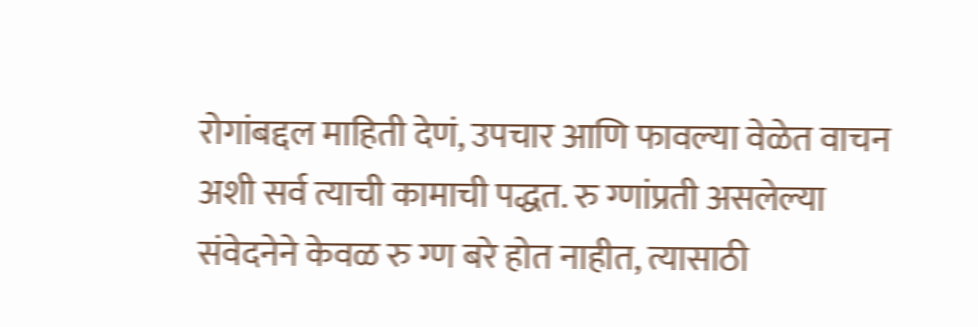रोगांबद्दल माहिती देणं, उपचार आणि फावल्या वेळेत वाचन अशी सर्व त्याची कामाची पद्धत. रु ग्णांप्रती असलेल्या  संवेदनेने केवळ रु ग्ण बरे होत नाहीत, त्यासाठी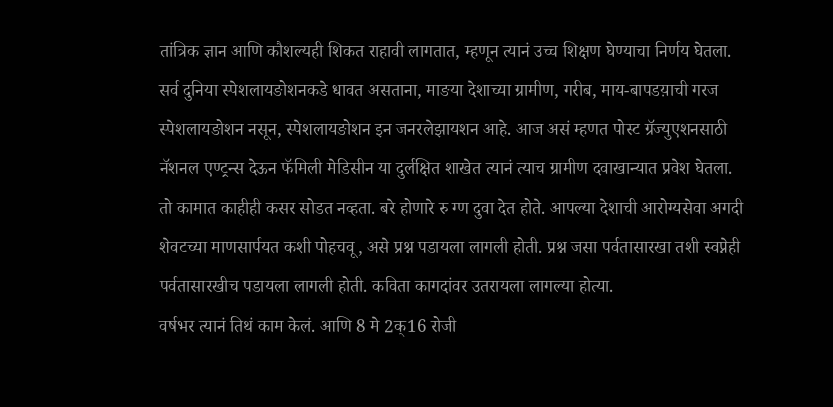तांत्रिक ज्ञान आणि कौशल्यही शिकत राहावी लागतात, म्हणून त्यानं उच्च शिक्षण घेण्याचा निर्णय घेतला.
सर्व दुनिया स्पेशलायङोशनकडे धावत असताना, माङया देशाच्या ग्रामीण, गरीब, माय-बापडय़ाची गरज स्पेशलायङोशन नसून, स्पेशलायङोशन इन जनरलेझायशन आहे. आज असं म्हणत पोस्ट ग्रॅज्युएशनसाठी नॅशनल एण्ट्रन्स देऊन फॅमिली मेडिसीन या दुर्लक्षित शाखेत त्यानं त्याच ग्रामीण दवाखान्यात प्रवेश घेतला.
तो कामात काहीही कसर सोडत नव्हता. बरे होणारे रु ग्ण दुवा देत होते. आपल्या देशाची आरोग्यसेवा अगदी शेवटच्या माणसार्पयत कशी पोहचवू, असे प्रश्न पडायला लागली होती. प्रश्न जसा पर्वतासारखा तशी स्वप्नेही पर्वतासारखीच पडायला लागली होती. कविता कागदांवर उतरायला लागल्या होत्या.
वर्षभर त्यानं तिथं काम केलं. आणि 8 मे 2क्16 रोजी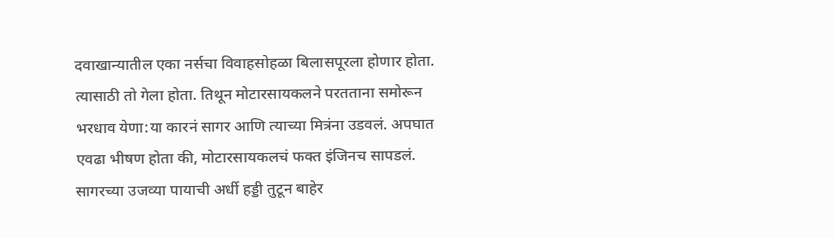दवाखान्यातील एका नर्सचा विवाहसोहळा बिलासपूरला होणार होता. त्यासाठी तो गेला होता. तिथून मोटारसायकलने परतताना समोरून भरधाव येणा:या कारनं सागर आणि त्याच्या मित्रंना उडवलं. अपघात एवढा भीषण होता की, मोटारसायकलचं फक्त इंजिनच सापडलं. सागरच्या उजव्या पायाची अर्धी हड्डी तुटून बाहेर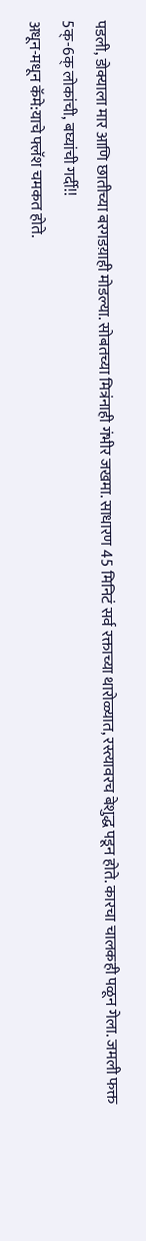पडली, डोक्याला मार आणि छातीच्या बरगडय़ाही मोडल्या. सोबतच्या मित्रंनाही गंभीर जखमा. साधारण 45 मिनिटं सर्व रक्ताच्या थारोळ्यात, रस्त्यावरच बेशुद्ध पडून होते. कारचा चालकही पळून गेला. जमली फक्त
5क्-6क् लोकांची, बघ्यांची गर्दी!!
अधून-मधून कॅमे:याचे फ्लॅश चमकत होते.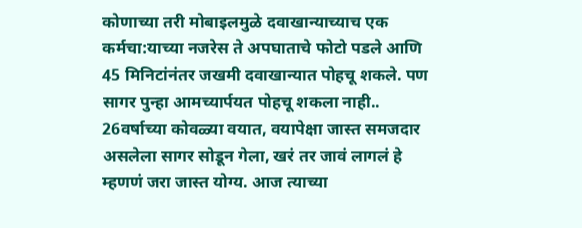कोणाच्या तरी मोबाइलमुळे दवाखान्याच्याच एक कर्मचा:याच्या नजरेस ते अपघाताचे फोटो पडले आणि 45 मिनिटांनंतर जखमी दवाखान्यात पोहचू शकले. पण सागर पुन्हा आमच्यार्पयत पोहचू शकला नाही..
26वर्षाच्या कोवळ्या वयात, वयापेक्षा जास्त समजदार असलेला सागर सोडून गेला, खरं तर जावं लागलं हे म्हणणं जरा जास्त योग्य. आज त्याच्या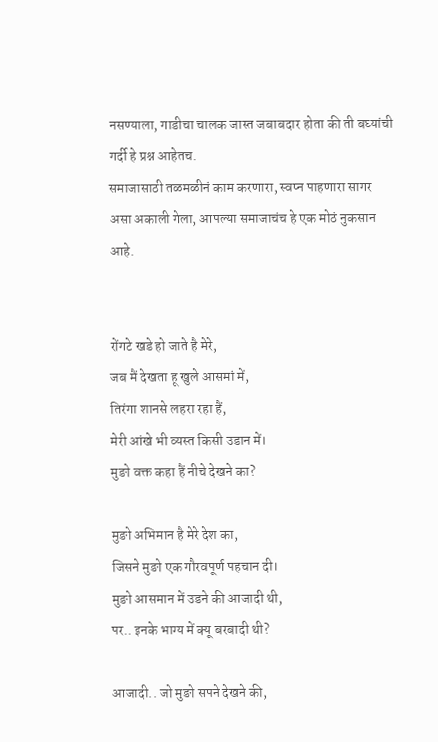नसण्याला, गाडीचा चालक जास्त जबाबदार होता की ती बघ्यांची गर्दी हे प्रश्न आहेतच.
समाजासाठी तळमळीनं काम करणारा, स्वप्न पाहणारा सागर असा अकाली गेला, आपल्या समाजाचंच हे एक मोठं नुकसान आहे.


रोंगटे खडे हो जाते है मेरे,
जब मैं देखता हू खुले आसमां में,
तिरंगा शानसे लहरा रहा हैं,
मेरी आंखे भी व्यस्त किसी उडान में।
मुङो वक्त कहा हैं नीचे देखने का?

मुङो अभिमान है मेरे देश का,
जिसने मुङो एक गौरवपूर्ण पहचान दी।
मुङो आसमान में उडने की आजादी थी,
पर.. इनके भाग्य में क्यू बरबादी थी?

आजादी.. जो मुङो सपने देखने की,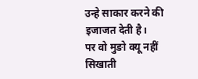उन्हे साकार करने की इजाजत देती है।
पर वो मुङो क्यू नहीं सिखाती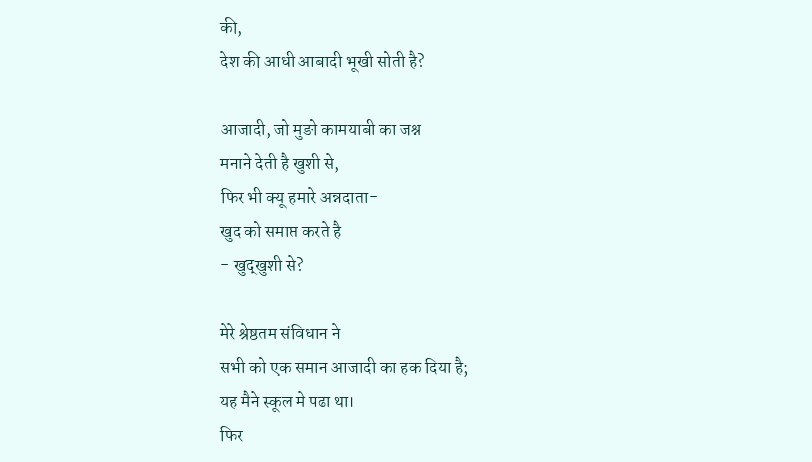की,
देश की आधी आबादी भूखी सोती है?

आजादी, जो मुङो कामयाबी का जश्न
मनाने देती है खुशी से,
फिर भी क्यू हमारे अन्नदाता-
खुद को समाप्त करते है
- खुद्खुशी से?

मेरे श्रेष्ठतम संविधान ने
सभी को एक समान आजादी का हक दिया है;
यह मैने स्कूल मे पढा था।
फिर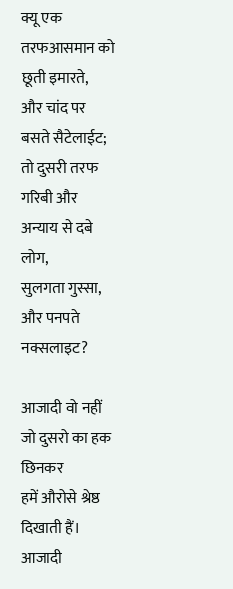क्यू एक तरफआसमान को छूती इमारते,
और चांद पर बसते सैटेलाईट;
तो दुसरी तरफ गरिबी और अन्याय से दबे लोग,
सुलगता गुस्सा,
और पनपते नक्सलाइट?

आजादी वो नहीं जो दुसरो का हक छिनकर
हमें औरोसे श्रेष्ठ दिखाती हैं।
आजादी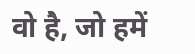वो है, जो हमें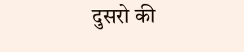दुसरो की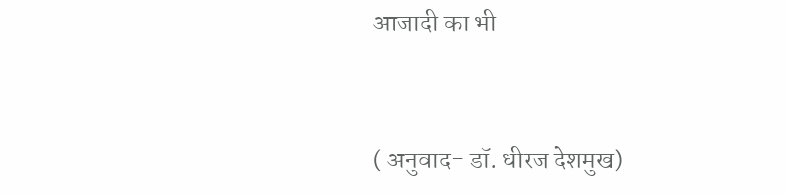आजादी का भी



( अनुवाद- डॉ. धीरज देशमुख)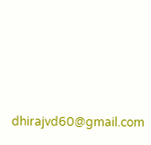dhirajvd60@gmail.com